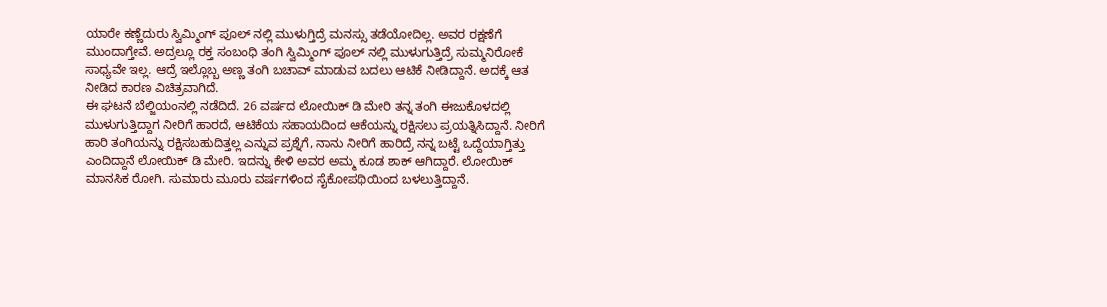ಯಾರೇ ಕಣ್ಣೆದುರು ಸ್ವಿಮ್ಮಿಂಗ್ ಪೂಲ್ ನಲ್ಲಿ ಮುಳುಗ್ತಿದ್ರೆ ಮನಸ್ಸು ತಡೆಯೋದಿಲ್ಲ. ಅವರ ರಕ್ಷಣೆಗೆ ಮುಂದಾಗ್ತೇವೆ. ಅದ್ರಲ್ಲೂ ರಕ್ತ ಸಂಬಂಧಿ ತಂಗಿ ಸ್ವಿಮ್ಮಿಂಗ್ ಪೂಲ್ ನಲ್ಲಿ ಮುಳುಗುತ್ತಿದ್ರೆ ಸುಮ್ಮನಿರೋಕೆ ಸಾಧ್ಯವೇ ಇಲ್ಲ. ಆದ್ರೆ ಇಲ್ಲೊಬ್ಬ ಅಣ್ಣ ತಂಗಿ ಬಚಾವ್ ಮಾಡುವ ಬದಲು ಆಟಿಕೆ ನೀಡಿದ್ದಾನೆ. ಅದಕ್ಕೆ ಆತ ನೀಡಿದ ಕಾರಣ ವಿಚಿತ್ರವಾಗಿದೆ.
ಈ ಘಟನೆ ಬೆಲ್ಜಿಯಂನಲ್ಲಿ ನಡೆದಿದೆ. 26 ವರ್ಷದ ಲೋಯಿಕ್ ಡಿ ಮೇರಿ ತನ್ನ ತಂಗಿ ಈಜುಕೊಳದಲ್ಲಿ ಮುಳುಗುತ್ತಿದ್ದಾಗ ನೀರಿಗೆ ಹಾರದೆ, ಆಟಿಕೆಯ ಸಹಾಯದಿಂದ ಆಕೆಯನ್ನು ರಕ್ಷಿಸಲು ಪ್ರಯತ್ನಿಸಿದ್ದಾನೆ. ನೀರಿಗೆ ಹಾರಿ ತಂಗಿಯನ್ನು ರಕ್ಷಿಸಬಹುದಿತ್ತಲ್ಲ ಎನ್ನುವ ಪ್ರಶ್ನೆಗೆ, ನಾನು ನೀರಿಗೆ ಹಾರಿದ್ರೆ ನನ್ನ ಬಟ್ಟೆ ಒದ್ದೆಯಾಗ್ತಿತ್ತು ಎಂದಿದ್ದಾನೆ ಲೋಯಿಕ್ ಡಿ ಮೇರಿ. ಇದನ್ನು ಕೇಳಿ ಅವರ ಅಮ್ಮ ಕೂಡ ಶಾಕ್ ಆಗಿದ್ದಾರೆ. ಲೋಯಿಕ್ ಮಾನಸಿಕ ರೋಗಿ. ಸುಮಾರು ಮೂರು ವರ್ಷಗಳಿಂದ ಸೈಕೋಪಥಿಯಿಂದ ಬಳಲುತ್ತಿದ್ದಾನೆ.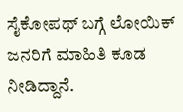ಸೈಕೋಪಥ್ ಬಗ್ಗೆ ಲೋಯಿಕ್ ಜನರಿಗೆ ಮಾಹಿತಿ ಕೂಡ ನೀಡಿದ್ದಾನೆ.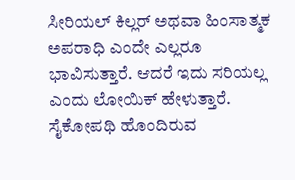ಸೀರಿಯಲ್ ಕಿಲ್ಲರ್ ಅಥವಾ ಹಿಂಸಾತ್ಮಕ ಅಪರಾಧಿ ಎಂದೇ ಎಲ್ಲರೂ ಭಾವಿಸುತ್ತಾರೆ. ಆದರೆ ಇದು ಸರಿಯಲ್ಲ ಎಂದು ಲೋಯಿಕ್ ಹೇಳುತ್ತಾರೆ. ಸೈಕೋಪಥಿ ಹೊಂದಿರುವ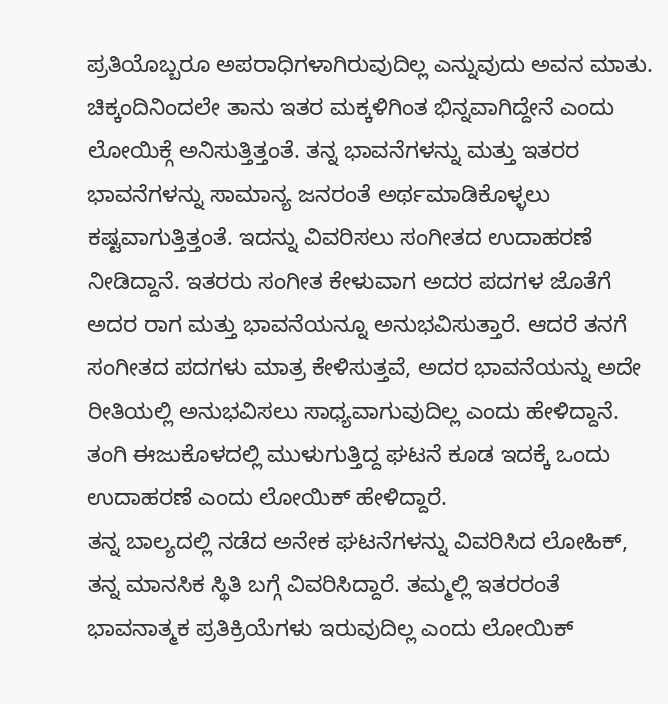ಪ್ರತಿಯೊಬ್ಬರೂ ಅಪರಾಧಿಗಳಾಗಿರುವುದಿಲ್ಲ ಎನ್ನುವುದು ಅವನ ಮಾತು. ಚಿಕ್ಕಂದಿನಿಂದಲೇ ತಾನು ಇತರ ಮಕ್ಕಳಿಗಿಂತ ಭಿನ್ನವಾಗಿದ್ದೇನೆ ಎಂದು ಲೋಯಿಕ್ಗೆ ಅನಿಸುತ್ತಿತ್ತಂತೆ. ತನ್ನ ಭಾವನೆಗಳನ್ನು ಮತ್ತು ಇತರರ ಭಾವನೆಗಳನ್ನು ಸಾಮಾನ್ಯ ಜನರಂತೆ ಅರ್ಥಮಾಡಿಕೊಳ್ಳಲು ಕಷ್ಟವಾಗುತ್ತಿತ್ತಂತೆ. ಇದನ್ನು ವಿವರಿಸಲು ಸಂಗೀತದ ಉದಾಹರಣೆ ನೀಡಿದ್ದಾನೆ. ಇತರರು ಸಂಗೀತ ಕೇಳುವಾಗ ಅದರ ಪದಗಳ ಜೊತೆಗೆ ಅದರ ರಾಗ ಮತ್ತು ಭಾವನೆಯನ್ನೂ ಅನುಭವಿಸುತ್ತಾರೆ. ಆದರೆ ತನಗೆ ಸಂಗೀತದ ಪದಗಳು ಮಾತ್ರ ಕೇಳಿಸುತ್ತವೆ, ಅದರ ಭಾವನೆಯನ್ನು ಅದೇ ರೀತಿಯಲ್ಲಿ ಅನುಭವಿಸಲು ಸಾಧ್ಯವಾಗುವುದಿಲ್ಲ ಎಂದು ಹೇಳಿದ್ದಾನೆ. ತಂಗಿ ಈಜುಕೊಳದಲ್ಲಿ ಮುಳುಗುತ್ತಿದ್ದ ಘಟನೆ ಕೂಡ ಇದಕ್ಕೆ ಒಂದು ಉದಾಹರಣೆ ಎಂದು ಲೋಯಿಕ್ ಹೇಳಿದ್ದಾರೆ.
ತನ್ನ ಬಾಲ್ಯದಲ್ಲಿ ನಡೆದ ಅನೇಕ ಘಟನೆಗಳನ್ನು ವಿವರಿಸಿದ ಲೋಹಿಕ್, ತನ್ನ ಮಾನಸಿಕ ಸ್ಥಿತಿ ಬಗ್ಗೆ ವಿವರಿಸಿದ್ದಾರೆ. ತಮ್ಮಲ್ಲಿ ಇತರರಂತೆ ಭಾವನಾತ್ಮಕ ಪ್ರತಿಕ್ರಿಯೆಗಳು ಇರುವುದಿಲ್ಲ ಎಂದು ಲೋಯಿಕ್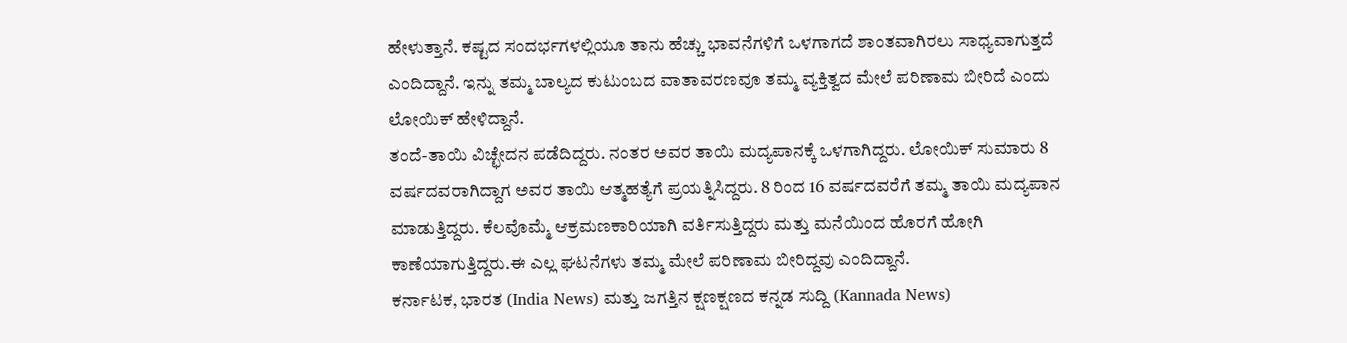ಹೇಳುತ್ತಾನೆ. ಕಷ್ಟದ ಸಂದರ್ಭಗಳಲ್ಲಿಯೂ ತಾನು ಹೆಚ್ಚು ಭಾವನೆಗಳಿಗೆ ಒಳಗಾಗದೆ ಶಾಂತವಾಗಿರಲು ಸಾಧ್ಯವಾಗುತ್ತದೆ ಎಂದಿದ್ದಾನೆ. ಇನ್ನು ತಮ್ಮ ಬಾಲ್ಯದ ಕುಟುಂಬದ ವಾತಾವರಣವೂ ತಮ್ಮ ವ್ಯಕ್ತಿತ್ವದ ಮೇಲೆ ಪರಿಣಾಮ ಬೀರಿದೆ ಎಂದು ಲೋಯಿಕ್ ಹೇಳಿದ್ದಾನೆ.
ತಂದೆ-ತಾಯಿ ವಿಚ್ಛೇದನ ಪಡೆದಿದ್ದರು. ನಂತರ ಅವರ ತಾಯಿ ಮದ್ಯಪಾನಕ್ಕೆ ಒಳಗಾಗಿದ್ದರು. ಲೋಯಿಕ್ ಸುಮಾರು 8 ವರ್ಷದವರಾಗಿದ್ದಾಗ ಅವರ ತಾಯಿ ಆತ್ಮಹತ್ಯೆಗೆ ಪ್ರಯತ್ನಿಸಿದ್ದರು. 8 ರಿಂದ 16 ವರ್ಷದವರೆಗೆ ತಮ್ಮ ತಾಯಿ ಮದ್ಯಪಾನ ಮಾಡುತ್ತಿದ್ದರು. ಕೆಲವೊಮ್ಮೆ ಆಕ್ರಮಣಕಾರಿಯಾಗಿ ವರ್ತಿಸುತ್ತಿದ್ದರು ಮತ್ತು ಮನೆಯಿಂದ ಹೊರಗೆ ಹೋಗಿ ಕಾಣೆಯಾಗುತ್ತಿದ್ದರು.ಈ ಎಲ್ಲ ಘಟನೆಗಳು ತಮ್ಮ ಮೇಲೆ ಪರಿಣಾಮ ಬೀರಿದ್ದವು ಎಂದಿದ್ದಾನೆ.
ಕರ್ನಾಟಕ, ಭಾರತ (India News) ಮತ್ತು ಜಗತ್ತಿನ ಕ್ಷಣಕ್ಷಣದ ಕನ್ನಡ ಸುದ್ದಿ (Kannada News)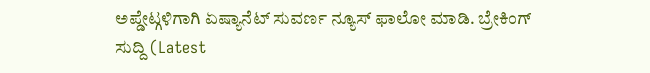ಅಪ್ಡೇಟ್ಗಳಿಗಾಗಿ ಏಷ್ಯಾನೆಟ್ ಸುವರ್ಣ ನ್ಯೂಸ್ ಫಾಲೋ ಮಾಡಿ. ಬ್ರೇಕಿಂಗ್ ಸುದ್ದಿ (Latest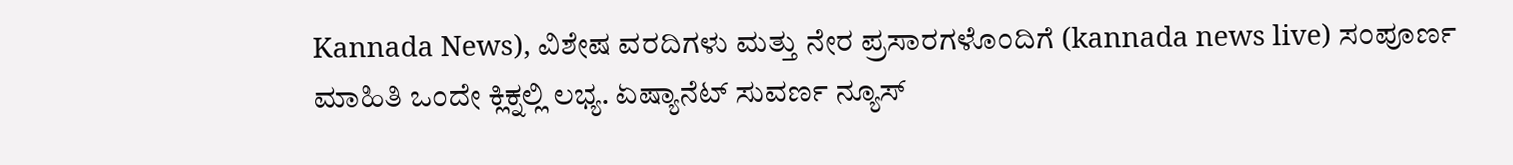Kannada News), ವಿಶೇಷ ವರದಿಗಳು ಮತ್ತು ನೇರ ಪ್ರಸಾರಗಳೊಂದಿಗೆ (kannada news live) ಸಂಪೂರ್ಣ ಮಾಹಿತಿ ಒಂದೇ ಕ್ಲಿಕ್ನಲ್ಲಿ ಲಭ್ಯ. ಏಷ್ಯಾನೆಟ್ ಸುವರ್ಣ ನ್ಯೂಸ್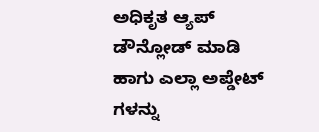ಅಧಿಕೃತ ಆ್ಯಪ್ ಡೌನ್ಲೋಡ್ ಮಾಡಿ ಹಾಗು ಎಲ್ಲಾ ಅಪ್ಡೇಟ್ ಗಳನ್ನು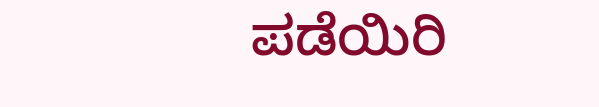ಪಡೆಯಿರಿ